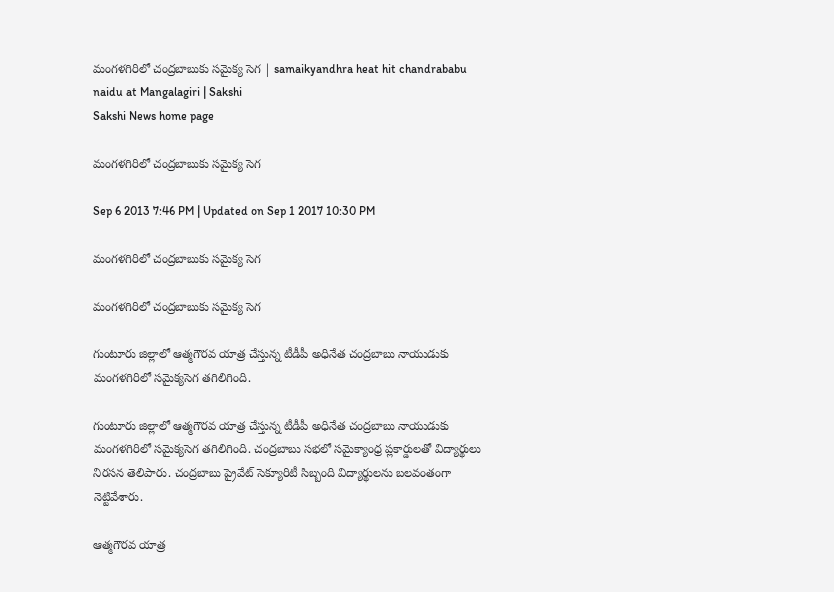మంగళగిరిలో చంద్రబాబుకు సమైక్య సెగ | samaikyandhra heat hit chandrababu naidu at Mangalagiri | Sakshi
Sakshi News home page

మంగళగిరిలో చంద్రబాబుకు సమైక్య సెగ

Sep 6 2013 7:46 PM | Updated on Sep 1 2017 10:30 PM

మంగళగిరిలో చంద్రబాబుకు సమైక్య సెగ

మంగళగిరిలో చంద్రబాబుకు సమైక్య సెగ

గుంటూరు జిల్లాలో ఆత్మగౌరవ యాత్ర చేస్తున్న టీడీపీ అధినేత చంద్రబాబు నాయుడుకు మంగళగిరిలో సమైక్యసెగ తగిలిగింది.

గుంటూరు జిల్లాలో ఆత్మగౌరవ యాత్ర చేస్తున్న టీడీపీ అధినేత చంద్రబాబు నాయుడుకు మంగళగిరిలో సమైక్యసెగ తగిలిగింది. చంద్రబాబు సభలో సమైక్యాంధ్ర ప్లకార్డులతో విద్యార్థులు నిరసన తెలిపారు. చంద్రబాబు ప్రైవేట్ సెక్యూరిటీ సిబ్బంది విద్యార్థులను బలవంతంగా నెట్టివేశారు.

ఆత్మగౌరవ యాత్ర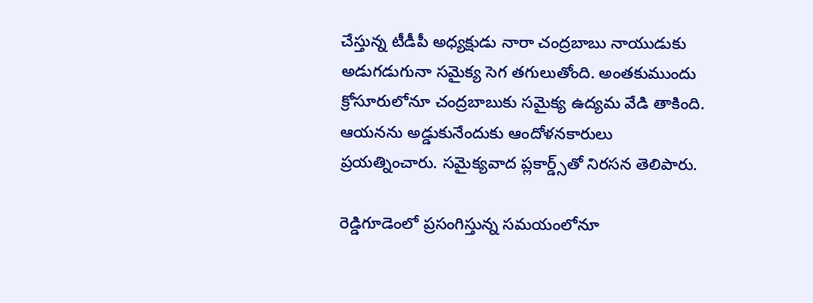చేస్తున్న టీడీపీ అధ్యక్షుడు నారా చంద్రబాబు నాయుడుకు అడుగడుగునా సమైక్య సెగ తగులుతోంది. అంతకుముందు క్రోసూరులోనూ చంద్రబాబుకు సమైక్య ఉద్యమ వేడి తాకింది. ఆయనను అడ్డుకునేందుకు ఆందోళనకారులు ప్రయత్నించారు. సమైక్యవాద ప్లకార్డ్స్‌తో నిరసన తెలిపారు.

రెడ్డిగూడెంలో ప్రసంగిస్తున్న సమయంలోనూ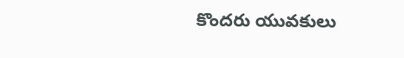కొందరు యువకులు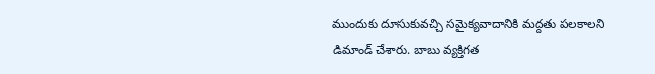ముందుకు దూసుకువచ్చి సమైక్యవాదానికి మద్దతు పలకాలని డిమాండ్ చేశారు. బాబు వ్యక్తిగత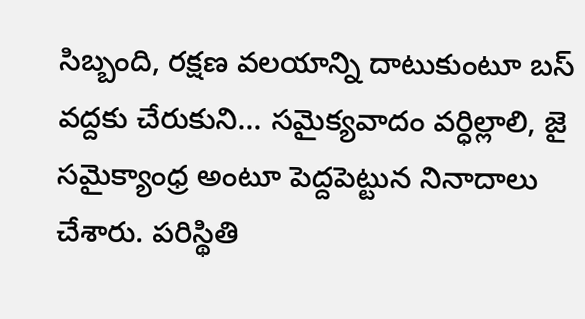సిబ్బంది, రక్షణ వలయాన్ని దాటుకుంటూ బస్ వద్దకు చేరుకుని... సమైక్యవాదం వర్ధిల్లాలి, జై సమైక్యాంధ్ర అంటూ పెద్దపెట్టున నినాదాలు చేశారు. పరిస్థితి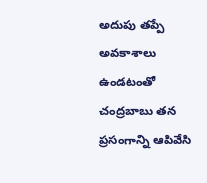అదుపు తప్పే అవకాశాలు ఉండటంతో చంద్రబాబు తన ప్రసంగాన్ని ఆపివేసి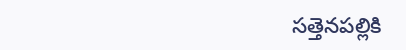సత్తెనపల్లికి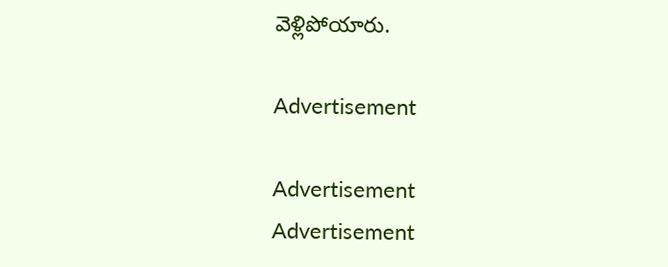వెళ్లిపోయారు.

Advertisement

Advertisement
Advertisement